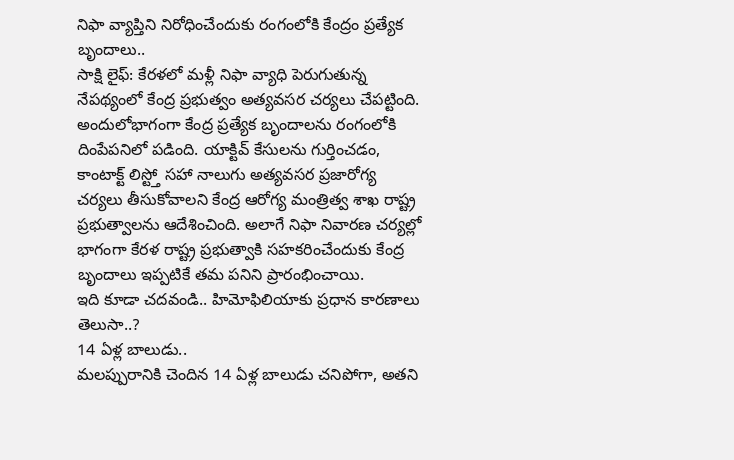నిఫా వ్యాప్తిని నిరోధించేందుకు రంగంలోకి కేంద్రం ప్రత్యేక బృందాలు..
సాక్షి లైఫ్: కేరళలో మళ్లీ నిఫా వ్యాధి పెరుగుతున్న నేపథ్యంలో కేంద్ర ప్రభుత్వం అత్యవసర చర్యలు చేపట్టింది. అందులోభాగంగా కేంద్ర ప్రత్యేక బృందాలను రంగంలోకి దింపేపనిలో పడింది. యాక్టివ్ కేసులను గుర్తించడం, కాంటాక్ట్ లిస్ట్తో సహా నాలుగు అత్యవసర ప్రజారోగ్య చర్యలు తీసుకోవాలని కేంద్ర ఆరోగ్య మంత్రిత్వ శాఖ రాష్ట్ర ప్రభుత్వాలను ఆదేశించింది. అలాగే నిఫా నివారణ చర్యల్లో భాగంగా కేరళ రాష్ట్ర ప్రభుత్వాకి సహకరించేందుకు కేంద్ర బృందాలు ఇప్పటికే తమ పనిని ప్రారంభించాయి.
ఇది కూడా చదవండి.. హిమోఫిలియాకు ప్రధాన కారణాలు తెలుసా..?
14 ఏళ్ల బాలుడు..
మలప్పురానికి చెందిన 14 ఏళ్ల బాలుడు చనిపోగా, అతని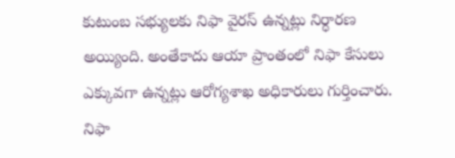కుటుంబ సభ్యులకు నిఫా వైరస్ ఉన్నట్లు నిర్ధారణ అయ్యింది. అంతేకాదు ఆయా ప్రాంతంలో నిఫా కేసులు ఎక్కువగా ఉన్నట్లు ఆరోగ్యశాఖ అధికారులు గుర్తించారు. నిఫా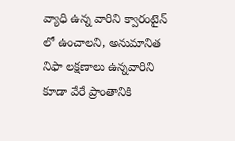వ్యాధి ఉన్న వారిని క్వారంటైన్ లో ఉంచాలని, అనుమానిత నిఫా లక్షణాలు ఉన్నవారిని కూడా వేరే ప్రాంతానికి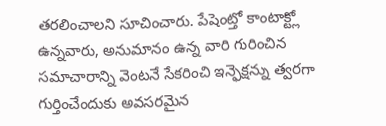తరలించాలని సూచించారు. పేషెంట్తో కాంటాక్ట్లో ఉన్నవారు, అనుమానం ఉన్న వారి గురించిన సమాచారాన్ని వెంటనే సేకరించి ఇన్ఫెక్షన్ను త్వరగా గుర్తించేందుకు అవసరమైన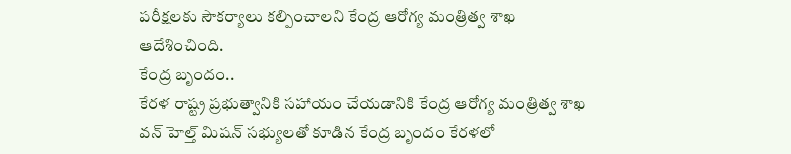పరీక్షలకు సౌకర్యాలు కల్పించాలని కేంద్ర ఆరోగ్య మంత్రిత్వ శాఖ ఆదేశించింది.
కేంద్ర బృందం..
కేరళ రాష్ట్ర ప్రభుత్వానికి సహాయం చేయడానికి కేంద్ర ఆరోగ్య మంత్రిత్వ శాఖ వన్ హెల్త్ మిషన్ సభ్యులతో కూడిన కేంద్ర బృందం కేరళలో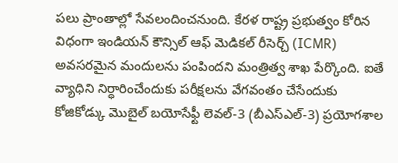పలు ప్రాంతాల్లో సేవలందించనుంది. కేరళ రాష్ట్ర ప్రభుత్వం కోరిన విధంగా ఇండియన్ కౌన్సిల్ ఆఫ్ మెడికల్ రీసెర్చ్ (ICMR) అవసరమైన మందులను పంపిందని మంత్రిత్వ శాఖ పేర్కొంది. ఐతే వ్యాధిని నిర్ధారించేందుకు పరీక్షలను వేగవంతం చేసేందుకు కోజికోడ్కు మొబైల్ బయోసేఫ్టీ లెవల్-3 (బీఎస్ఎల్-3) ప్రయోగశాల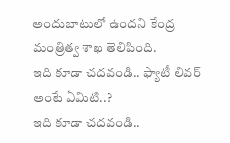అందుబాటులో ఉందని కేంద్ర మంత్రిత్వ శాఖ తెలిపింది.
ఇది కూడా చదవండి.. ఫ్యాటీ లివర్ అంటే ఏమిటి..?
ఇది కూడా చదవండి..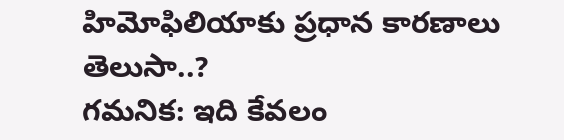హిమోఫిలియాకు ప్రధాన కారణాలు తెలుసా..?
గమనిక: ఇది కేవలం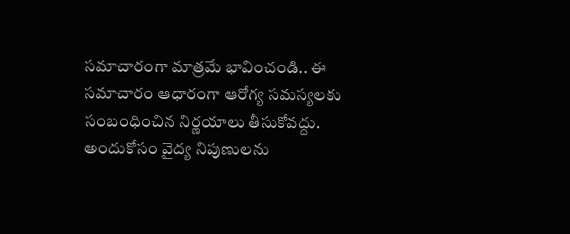సమాచారంగా మాత్రమే భావించండి.. ఈ సమాచారం ఆధారంగా ఆరోగ్య సమస్యలకు సంబంధించిన నిర్ణయాలు తీసుకోవద్దు. అందుకోసం వైద్య నిపుణులను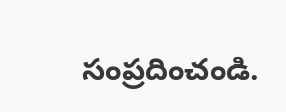సంప్రదించండి.